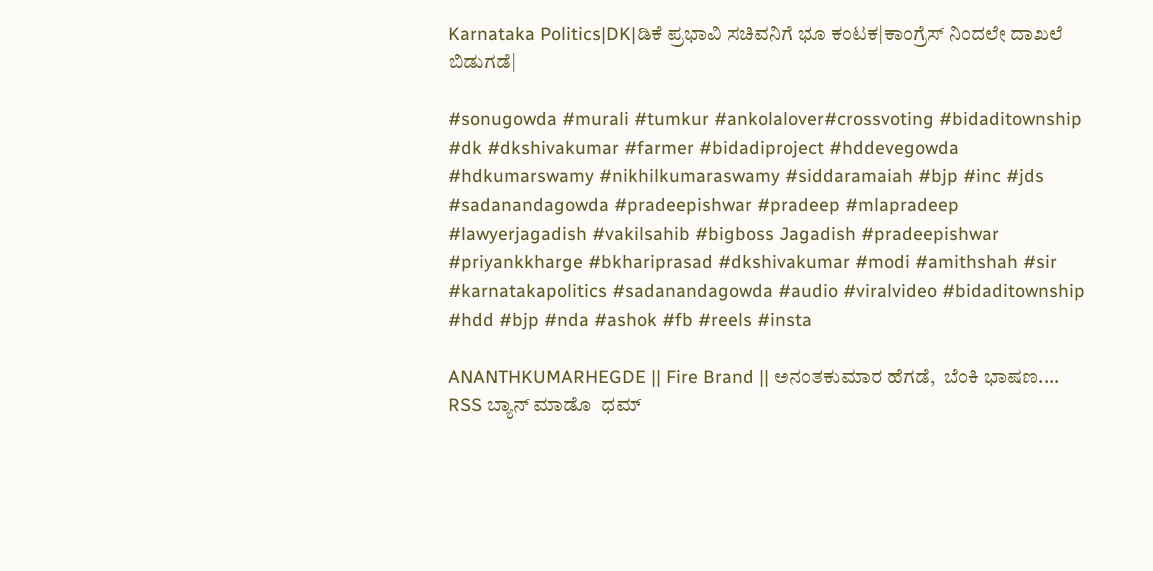Karnataka Politics|DK|ಡಿಕೆ ಪ್ರಭಾವಿ ಸಚಿವನಿಗೆ ಭೂ ಕಂಟಕ|ಕಾಂಗ್ರೆಸ್ ನಿಂದಲೇ ದಾಖಲೆ ಬಿಡುಗಡೆ|

#sonugowda #murali #tumkur #ankolalover#crossvoting #bidaditownship #dk #dkshivakumar #farmer #bidadiproject #hddevegowda #hdkumarswamy #nikhilkumaraswamy #siddaramaiah #bjp #inc #jds #sadanandagowda #pradeepishwar #pradeep #mlapradeep #lawyerjagadish #vakilsahib #bigboss Jagadish #pradeepishwar #priyankkharge #bkhariprasad #dkshivakumar #modi #amithshah #sir #karnatakapolitics #sadanandagowda #audio #viralvideo #bidaditownship #hdd #bjp #nda #ashok #fb #reels #insta

ANANTHKUMARHEGDE || Fire Brand || ಅನಂತಕುಮಾರ ಹೆಗಡೆ,  ಬೆಂಕಿ ಭಾಷಣ....  RSS ಬ್ಯಾನ್ ಮಾಡೊ  ಧಮ್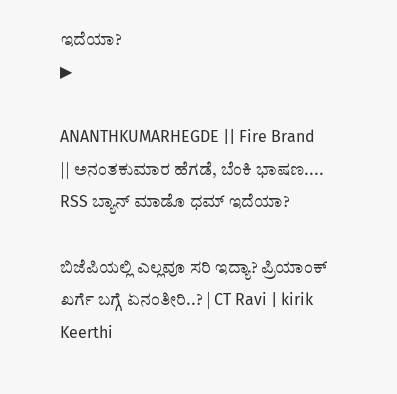ಇದೆಯಾ?
▶

ANANTHKUMARHEGDE || Fire Brand || ಅನಂತಕುಮಾರ ಹೆಗಡೆ, ಬೆಂಕಿ ಭಾಷಣ.... RSS ಬ್ಯಾನ್ ಮಾಡೊ ಧಮ್ ಇದೆಯಾ?

ಬಿಜೆಪಿಯಲ್ಲಿ ಎಲ್ಲವೂ ಸರಿ ಇದ್ಯಾ? ಪ್ರಿಯಾಂಕ್ ಖರ್ಗೆ ಬಗ್ಗೆ ಏನಂತೀರಿ..? | CT Ravi | kirik Keerthi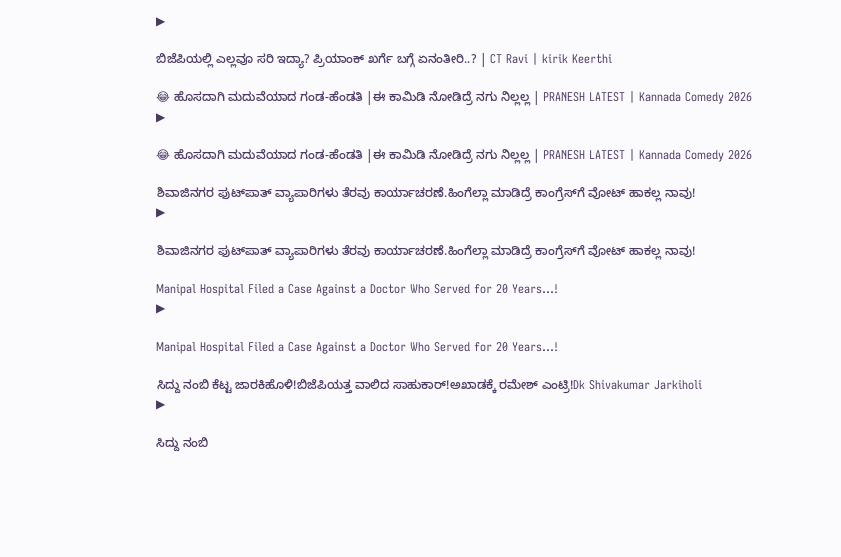▶

ಬಿಜೆಪಿಯಲ್ಲಿ ಎಲ್ಲವೂ ಸರಿ ಇದ್ಯಾ? ಪ್ರಿಯಾಂಕ್ ಖರ್ಗೆ ಬಗ್ಗೆ ಏನಂತೀರಿ..? | CT Ravi | kirik Keerthi

😂 ಹೊಸದಾಗಿ ಮದುವೆಯಾದ ಗಂಡ-ಹೆಂಡತಿ |ಈ ಕಾಮಿಡಿ ನೋಡಿದ್ರೆ ನಗು ನಿಲ್ಲಲ್ಲ | PRANESH LATEST | Kannada Comedy 2026
▶

😂 ಹೊಸದಾಗಿ ಮದುವೆಯಾದ ಗಂಡ-ಹೆಂಡತಿ |ಈ ಕಾಮಿಡಿ ನೋಡಿದ್ರೆ ನಗು ನಿಲ್ಲಲ್ಲ | PRANESH LATEST | Kannada Comedy 2026

ಶಿವಾಜಿನಗರ ಫುಟ್‌ಪಾತ್‌ ವ್ಯಾಪಾರಿಗಳು ತೆರವು ಕಾರ್ಯಾಚರಣೆ.ಹಿಂಗೆಲ್ಲಾ ಮಾಡಿದ್ರೆ ಕಾಂಗ್ರೆಸ್‌ಗೆ ವೋಟ್‌ ಹಾಕಲ್ಲ ನಾವು!
▶

ಶಿವಾಜಿನಗರ ಫುಟ್‌ಪಾತ್‌ ವ್ಯಾಪಾರಿಗಳು ತೆರವು ಕಾರ್ಯಾಚರಣೆ.ಹಿಂಗೆಲ್ಲಾ ಮಾಡಿದ್ರೆ ಕಾಂಗ್ರೆಸ್‌ಗೆ ವೋಟ್‌ ಹಾಕಲ್ಲ ನಾವು!

Manipal Hospital Filed a Case Against a Doctor Who Served for 20 Years...!
▶

Manipal Hospital Filed a Case Against a Doctor Who Served for 20 Years...!

ಸಿದ್ದು ನಂಬಿ ಕೆಟ್ಟ ಜಾರಕಿಹೊಳಿ!ಬಿಜೆಪಿಯತ್ತ ವಾಲಿದ ಸಾಹುಕಾರ್!ಅಖಾಡಕ್ಕೆ ರಮೇಶ್ ಎಂಟ್ರಿ!Dk Shivakumar Jarkiholi
▶

ಸಿದ್ದು ನಂಬಿ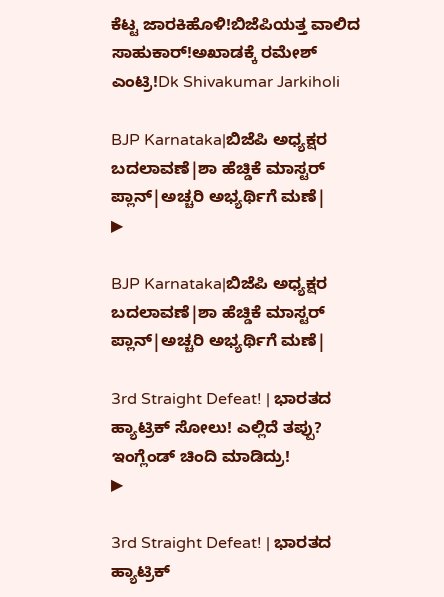ಕೆಟ್ಟ ಜಾರಕಿಹೊಳಿ!ಬಿಜೆಪಿಯತ್ತ ವಾಲಿದ ಸಾಹುಕಾರ್!ಅಖಾಡಕ್ಕೆ ರಮೇಶ್ ಎಂಟ್ರಿ!Dk Shivakumar Jarkiholi

BJP Karnataka|ಬಿಜೆಪಿ ಅಧ್ಯಕ್ಷರ ಬದಲಾವಣೆ|ಶಾ ಹೆಚ್ಡಿಕೆ ಮಾಸ್ಟರ್ ಪ್ಲಾನ್|ಅಚ್ಚರಿ ಅಭ್ಯರ್ಥಿಗೆ ಮಣೆ|
▶

BJP Karnataka|ಬಿಜೆಪಿ ಅಧ್ಯಕ್ಷರ ಬದಲಾವಣೆ|ಶಾ ಹೆಚ್ಡಿಕೆ ಮಾಸ್ಟರ್ ಪ್ಲಾನ್|ಅಚ್ಚರಿ ಅಭ್ಯರ್ಥಿಗೆ ಮಣೆ|

3rd Straight Defeat! | ಭಾರತದ ಹ್ಯಾಟ್ರಿಕ್ ಸೋಲು! ಎಲ್ಲಿದೆ ತಪ್ಪು? ಇಂಗ್ಲೆಂಡ್ ಚಿಂದಿ ಮಾಡಿದ್ರು!
▶

3rd Straight Defeat! | ಭಾರತದ ಹ್ಯಾಟ್ರಿಕ್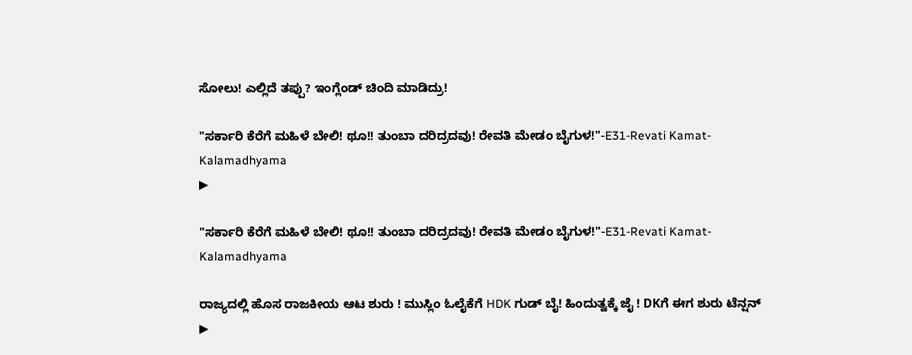ಸೋಲು! ಎಲ್ಲಿದೆ ತಪ್ಪು? ಇಂಗ್ಲೆಂಡ್ ಚಿಂದಿ ಮಾಡಿದ್ರು!

"ಸರ್ಕಾರಿ ಕೆರೆಗೆ ಮಹಿಳೆ ಬೇಲಿ! ಥೂ!! ತುಂಬಾ ದರಿದ್ರದವು! ರೇವತಿ ಮೇಡಂ ಬೈಗುಳ!"-E31-Revati Kamat-Kalamadhyama
▶

"ಸರ್ಕಾರಿ ಕೆರೆಗೆ ಮಹಿಳೆ ಬೇಲಿ! ಥೂ!! ತುಂಬಾ ದರಿದ್ರದವು! ರೇವತಿ ಮೇಡಂ ಬೈಗುಳ!"-E31-Revati Kamat-Kalamadhyama

ರಾಜ್ಯದಲ್ಲಿ ಹೊಸ ರಾಜಕೀಯ ಆಟ ಶುರು ! ಮುಸ್ಲಿಂ ಓಲೈಕೆಗೆ HDK ಗುಡ್ ಬೈ! ಹಿಂದುತ್ವಕ್ಕೆ ಜೈ ! DKಗೆ ಈಗ ಶುರು ಟೆನ್ಷನ್
▶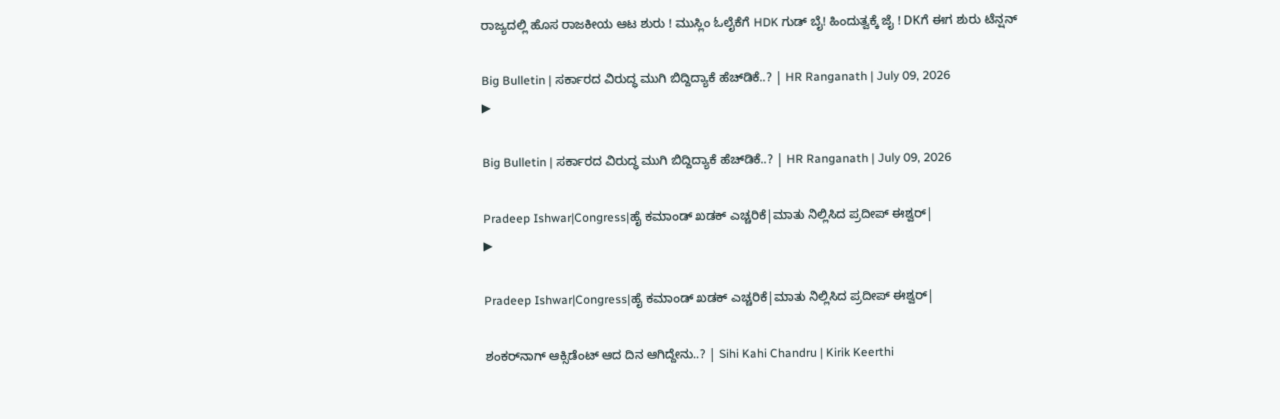ರಾಜ್ಯದಲ್ಲಿ ಹೊಸ ರಾಜಕೀಯ ಆಟ ಶುರು ! ಮುಸ್ಲಿಂ ಓಲೈಕೆಗೆ HDK ಗುಡ್ ಬೈ! ಹಿಂದುತ್ವಕ್ಕೆ ಜೈ ! DKಗೆ ಈಗ ಶುರು ಟೆನ್ಷನ್

Big Bulletin | ಸರ್ಕಾರದ ವಿರುದ್ಧ ಮುಗಿ ಬಿದ್ದಿದ್ಯಾಕೆ ಹೆಚ್‌ಡಿಕೆ..? | HR Ranganath | July 09, 2026
▶

Big Bulletin | ಸರ್ಕಾರದ ವಿರುದ್ಧ ಮುಗಿ ಬಿದ್ದಿದ್ಯಾಕೆ ಹೆಚ್‌ಡಿಕೆ..? | HR Ranganath | July 09, 2026

Pradeep Ishwar|Congress|ಹೈ ಕಮಾಂಡ್ ಖಡಕ್ ಎಚ್ಚರಿಕೆ|ಮಾತು ನಿಲ್ಲಿಸಿದ ಪ್ರದೀಪ್ ಈಶ್ವರ್|
▶

Pradeep Ishwar|Congress|ಹೈ ಕಮಾಂಡ್ ಖಡಕ್ ಎಚ್ಚರಿಕೆ|ಮಾತು ನಿಲ್ಲಿಸಿದ ಪ್ರದೀಪ್ ಈಶ್ವರ್|

ಶಂಕರ್‌ನಾಗ್ ಆಕ್ಸಿಡೆಂಟ್ ಆದ ದಿನ ಆಗಿದ್ದೇನು..? | Sihi Kahi Chandru | Kirik Keerthi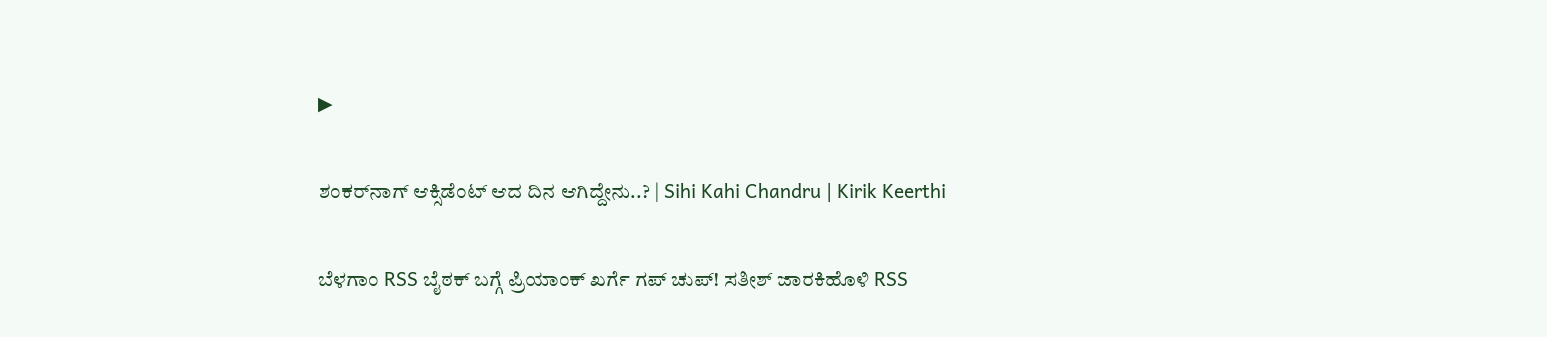▶

ಶಂಕರ್‌ನಾಗ್ ಆಕ್ಸಿಡೆಂಟ್ ಆದ ದಿನ ಆಗಿದ್ದೇನು..? | Sihi Kahi Chandru | Kirik Keerthi

ಬೆಳಗಾಂ RSS ಬೈಠಕ್ ಬಗ್ಗೆ ಪ್ರಿಯಾಂಕ್ ಖರ್ಗೆ ಗಪ್ ಚುಪ್! ಸತೀಶ್ ಜಾರಕಿಹೊಳಿ RSS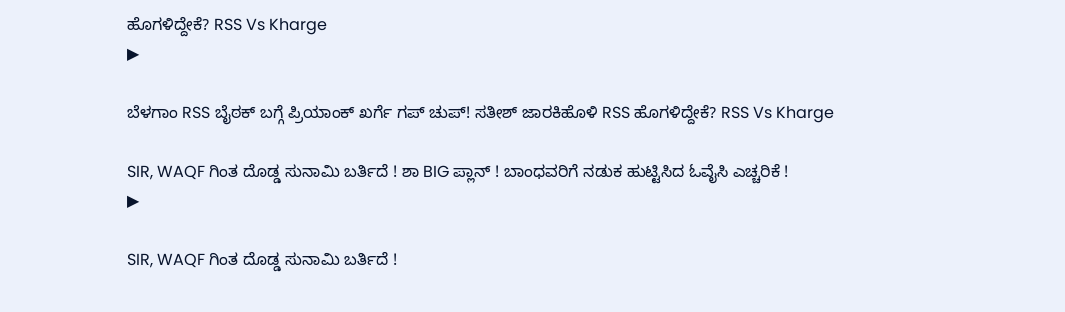ಹೊಗಳಿದ್ದೇಕೆ? RSS Vs Kharge
▶

ಬೆಳಗಾಂ RSS ಬೈಠಕ್ ಬಗ್ಗೆ ಪ್ರಿಯಾಂಕ್ ಖರ್ಗೆ ಗಪ್ ಚುಪ್! ಸತೀಶ್ ಜಾರಕಿಹೊಳಿ RSS ಹೊಗಳಿದ್ದೇಕೆ? RSS Vs Kharge

SIR, WAQF ಗಿಂತ ದೊಡ್ಡ ಸುನಾಮಿ ಬರ್ತಿದೆ ! ಶಾ BIG ಪ್ಲಾನ್ ! ಬಾಂಧವರಿಗೆ ನಡುಕ ಹುಟ್ಟಿಸಿದ ಓವೈಸಿ ಎಚ್ಚರಿಕೆ !
▶

SIR, WAQF ಗಿಂತ ದೊಡ್ಡ ಸುನಾಮಿ ಬರ್ತಿದೆ !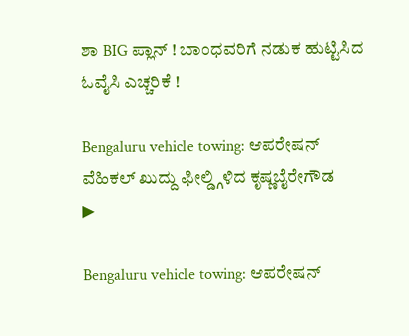ಶಾ BIG ಪ್ಲಾನ್ ! ಬಾಂಧವರಿಗೆ ನಡುಕ ಹುಟ್ಟಿಸಿದ ಓವೈಸಿ ಎಚ್ಚರಿಕೆ !

Bengaluru vehicle towing: ಆಪರೇಷನ್ ವೆಹಿಕಲ್ ಖುದ್ದು ಫೀಲ್ಡ್ಗಿಳಿದ ಕೃಷ್ಣಬೈರೇಗೌಡ
▶

Bengaluru vehicle towing: ಆಪರೇಷನ್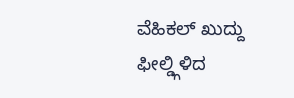ವೆಹಿಕಲ್ ಖುದ್ದು ಫೀಲ್ಡ್ಗಿಳಿದ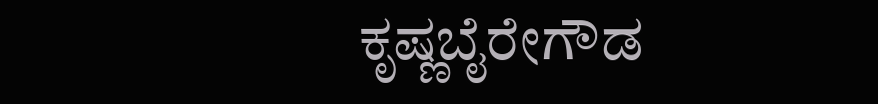ಕೃಷ್ಣಬೈರೇಗೌಡ